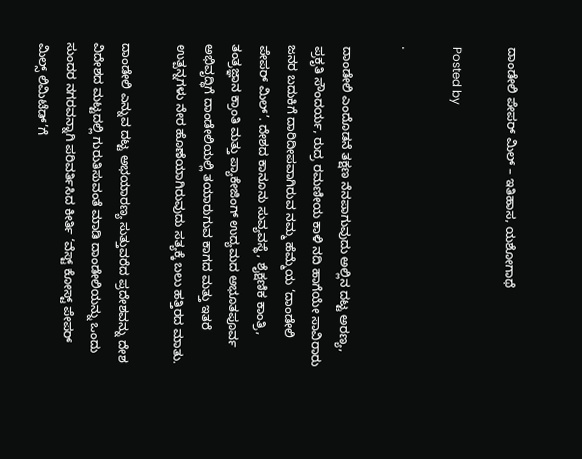ದಾಂಡೇಲಿ ಪೇಪರ್ ಮಿಲ್ – ಇತಿಹಾಸ, ಯಶೋಗಾಥೆ

Posted by

·

ದಾಂಡೇಲಿ ಎಂದೊಡನೆ ತಕ್ಷಣ ನೆನಪಾಗುವುದು ಅಲ್ಲಿನ ದಟ್ಟ ಅರಣ್ಯ, ಪ್ರಕೃತಿ ಸೌಂದರ್ಯ, ರುದ್ರ ರಮಣೀಯ ಕಾಳಿ ನದಿ ಹಾಗೆಯೇ ಸಾವಿರಾರು ಜನರ ಬದುಕಿಗೆ ದಾರಿದೀಪವಾಗಿರುವ ನಮ್ಮ ಹೆಮ್ಮೆಯ ‘ದಾಂಡೇಲಿ ಪೇಪರ್ ಮಿಲ್’. ದೇಶದ ಕಾನೂನು ಸುವ್ಯವಸ್ಥೆ, ಶೈಕ್ಷಣಿಕ ಕಾಂತ್ರಿ, ತಂತ್ರಜ್ಞಾನ ಕ್ರಾಂತಿ ಮತ್ತು ಪ್ಯಾಕೇಜಿಂಗ್ ಉದ್ಯಮದ ಅಭೂತಪೂರ್ವ ಅಭಿವೃದ್ಧಿಗೆ ದಾಂಡೇಲಿಯಲ್ಲಿ ತಯಾರುಗುವ ಕಾಗದ ಮತ್ತು ಇತರೆ ಉತ್ಪನ್ನಗಳು ನೇರ ಹೊಣೆಯಾಗಿರುವುದು ಸತ್ಯಕ್ಕೆ ಬಲು ಹತ್ತಿರದ ಮಾತು.

ದಾಂಡೇಲಿ ಎನ್ನುವ ದಟ್ಟ ಅಭಯಾರಣ್ಯ ಸುತ್ತುವರೆದ ಪ್ರದೇಶವನ್ನು ದೇಶ ವಿದೇಶದ ಮಟ್ಟದಲ್ಲಿ ಗುರುತಿಸುವಂತೆ ಮಾಡಿ ದಾಂಡೇಲಿಯನ್ನು ಒಂದು ಸುಂದರ ನಗರವನ್ನಾಗಿ ಪರಿವರ್ತಿಸಿದ ಕೀರ್ತಿ ‘ವೆಸ್ಟ್ ಕೋಸ್ಟ್ ಪೇಪರ್ ಮಿಲ್ಸ್ ಲಿಮಿಟೆಡ್’ಗೆ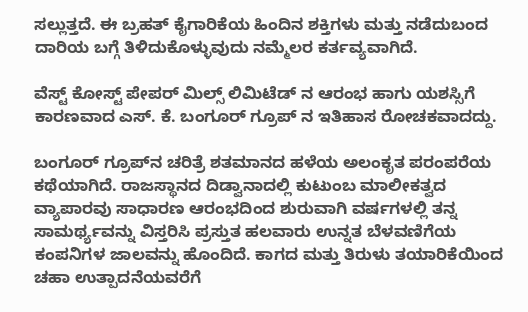ಸಲ್ಲುತ್ತದೆ. ಈ ಬ್ರಹತ್ ಕೈಗಾರಿಕೆಯ ಹಿಂದಿನ ಶಕ್ತಿಗಳು ಮತ್ತು ನಡೆದುಬಂದ ದಾರಿಯ ಬಗ್ಗೆ ತಿಳಿದುಕೊಳ್ಳುವುದು ನಮ್ಮೆಲರ ಕರ್ತವ್ಯವಾಗಿದೆ.

ವೆಸ್ಟ್ ಕೋಸ್ಟ್ ಪೇಪರ್ ಮಿಲ್ಸ್ ಲಿಮಿಟೆಡ್ ನ ಆರಂಭ ಹಾಗು ಯಶಸ್ಸಿಗೆ ಕಾರಣವಾದ ಎಸ್. ಕೆ. ಬಂಗೂರ್ ಗ್ರೂಪ್ ನ ಇತಿಹಾಸ ರೋಚಕವಾದದ್ದು.

ಬಂಗೂರ್ ಗ್ರೂಪ್‌ನ ಚರಿತ್ರೆ ಶತಮಾನದ ಹಳೆಯ ಅಲಂಕೃತ ಪರಂಪರೆಯ ಕಥೆಯಾಗಿದೆ. ರಾಜಸ್ಥಾನದ ದಿಡ್ವಾನಾದಲ್ಲಿ ಕುಟುಂಬ ಮಾಲೀಕತ್ವದ ವ್ಯಾಪಾರವು ಸಾಧಾರಣ ಆರಂಭದಿಂದ ಶುರುವಾಗಿ ವರ್ಷಗಳಲ್ಲಿ ತನ್ನ ಸಾಮರ್ಥ್ಯವನ್ನು ವಿಸ್ತರಿಸಿ ಪ್ರಸ್ತುತ ಹಲವಾರು ಉನ್ನತ ಬೆಳವಣಿಗೆಯ ಕಂಪನಿಗಳ ಜಾಲವನ್ನು ಹೊಂದಿದೆ. ಕಾಗದ ಮತ್ತು ತಿರುಳು ತಯಾರಿಕೆಯಿಂದ ಚಹಾ ಉತ್ಪಾದನೆಯವರೆಗೆ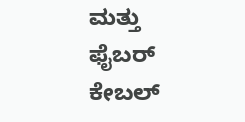ಮತ್ತು ಫೈಬರ್ ಕೇಬಲ್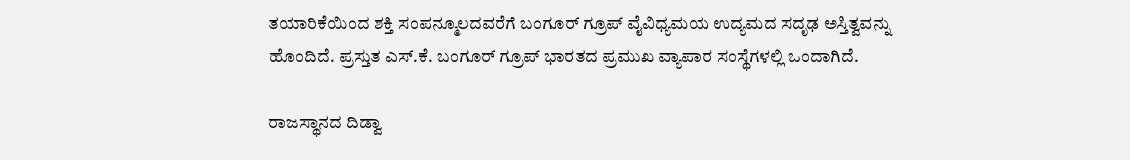ತಯಾರಿಕೆಯಿಂದ ಶಕ್ತಿ ಸಂಪನ್ಮೂಲದವರೆಗೆ ಬಂಗೂರ್ ಗ್ರೂಪ್ ವೈವಿಧ್ಯಮಯ ಉದ್ಯಮದ ಸದೃಢ ಅಸ್ತಿತ್ವವನ್ನು ಹೊಂದಿದೆ. ಪ್ರಸ್ತುತ ಎಸ್.ಕೆ. ಬಂಗೂರ್ ಗ್ರೂಪ್ ಭಾರತದ ಪ್ರಮುಖ ವ್ಯಾಪಾರ ಸಂಸ್ಥೆಗಳಲ್ಲಿ ಒಂದಾಗಿದೆ.

ರಾಜಸ್ಥಾನದ ದಿಡ್ವಾ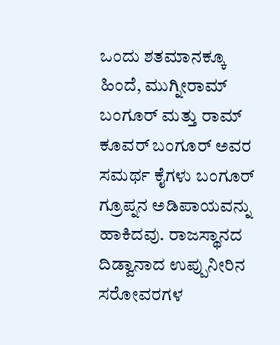ಒಂದು ಶತಮಾನಕ್ಕೂ ಹಿಂದೆ, ಮುಗ್ನೀರಾಮ್ ಬಂಗೂರ್ ಮತ್ತು ರಾಮ್ ಕೂವರ್ ಬಂಗೂರ್ ಅವರ ಸಮರ್ಥ ಕೈಗಳು ಬಂಗೂರ್ ಗ್ರೂಪ್ನನ ಅಡಿಪಾಯವನ್ನು ಹಾಕಿದವು. ರಾಜಸ್ಥಾನದ ದಿಡ್ವಾನಾದ ಉಪ್ಪುನೀರಿನ ಸರೋವರಗಳ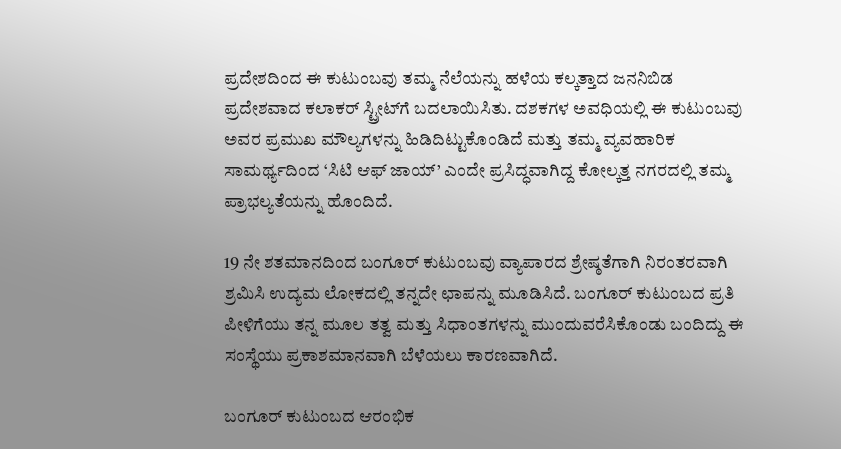ಪ್ರದೇಶದಿಂದ ಈ ಕುಟುಂಬವು ತಮ್ಮ ನೆಲೆಯನ್ನು ಹಳೆಯ ಕಲ್ಕತ್ತಾದ ಜನನಿಬಿಡ ಪ್ರದೇಶವಾದ ಕಲಾಕರ್ ಸ್ಟ್ರೀಟ್‌ಗೆ ಬದಲಾಯಿಸಿತು. ದಶಕಗಳ ಅವಧಿಯಲ್ಲಿ ಈ ಕುಟುಂಬವು ಅವರ ಪ್ರಮುಖ ಮೌಲ್ಯಗಳನ್ನು ಹಿಡಿದಿಟ್ಟುಕೊಂಡಿದೆ ಮತ್ತು ತಮ್ಮ ವ್ಯವಹಾರಿಕ ಸಾಮರ್ಥ್ಯದಿಂದ ‘ಸಿಟಿ ಆಫ್ ಜಾಯ್’ ಎಂದೇ ಪ್ರಸಿದ್ಧವಾಗಿದ್ದ ಕೋಲ್ಕತ್ತ ನಗರದಲ್ಲಿ ತಮ್ಮ ಪ್ರಾಭಲ್ಯತೆಯನ್ನು ಹೊಂದಿದೆ.

19 ನೇ ಶತಮಾನದಿಂದ ಬಂಗೂರ್ ಕುಟುಂಬವು ವ್ಯಾಪಾರದ ಶ್ರೇಷ್ಠತೆಗಾಗಿ ನಿರಂತರವಾಗಿ ಶ್ರಮಿಸಿ ಉದ್ಯಮ ಲೋಕದಲ್ಲಿ ತನ್ನದೇ ಛಾಪನ್ನು ಮೂಡಿಸಿದೆ. ಬಂಗೂರ್ ಕುಟುಂಬದ ಪ್ರತಿ ಪೀಳಿಗೆಯು ತನ್ನ ಮೂಲ ತತ್ವ ಮತ್ತು ಸಿಧಾಂತಗಳನ್ನು ಮುಂದುವರೆಸಿಕೊಂಡು ಬಂದಿದ್ದು ಈ ಸಂಸ್ಥೆಯು ಪ್ರಕಾಶಮಾನವಾಗಿ ಬೆಳೆಯಲು ಕಾರಣವಾಗಿದೆ.

ಬಂಗೂರ್ ಕುಟುಂಬದ ಆರಂಭಿಕ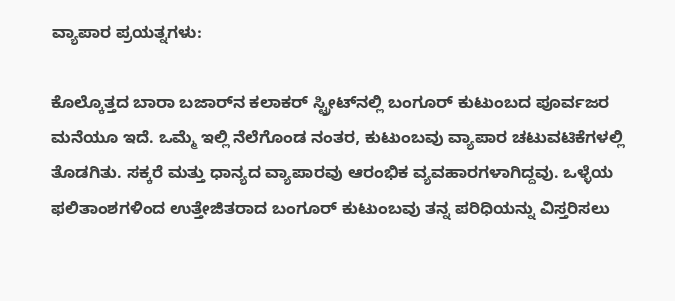ವ್ಯಾಪಾರ ಪ್ರಯತ್ನಗಳು:

ಕೊಲ್ಕೊತ್ತದ ಬಾರಾ ಬಜಾರ್‌ನ ಕಲಾಕರ್ ಸ್ಟ್ರೀಟ್‌ನಲ್ಲಿ ಬಂಗೂರ್‌ ಕುಟುಂಬದ ಪೂರ್ವಜರ ಮನೆಯೂ ಇದೆ. ಒಮ್ಮೆ ಇಲ್ಲಿ ನೆಲೆಗೊಂಡ ನಂತರ, ಕುಟುಂಬವು ವ್ಯಾಪಾರ ಚಟುವಟಿಕೆಗಳಲ್ಲಿ ತೊಡಗಿತು. ಸಕ್ಕರೆ ಮತ್ತು ಧಾನ್ಯದ ವ್ಯಾಪಾರವು ಆರಂಭಿಕ ವ್ಯವಹಾರಗಳಾಗಿದ್ದವು. ಒಳ್ಳೆಯ ಫಲಿತಾಂಶಗಳಿಂದ ಉತ್ತೇಜಿತರಾದ ಬಂಗೂರ್ ಕುಟುಂಬವು ತನ್ನ ಪರಿಧಿಯನ್ನು ವಿಸ್ತರಿಸಲು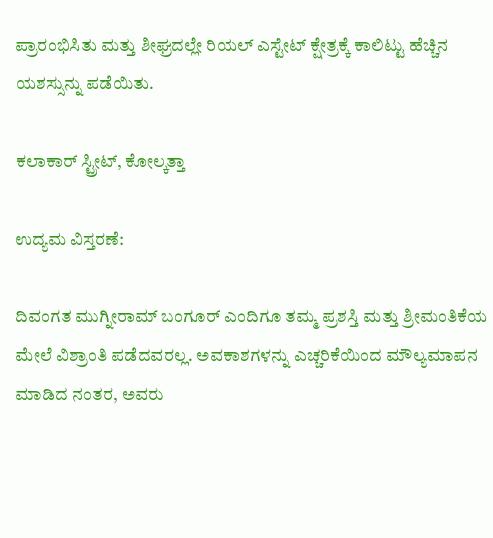ಪ್ರಾರಂಭಿಸಿತು ಮತ್ತು ಶೀಘ್ರದಲ್ಲೇ ರಿಯಲ್ ಎಸ್ಟೇಟ್ ಕ್ಷೇತ್ರಕ್ಕೆ ಕಾಲಿಟ್ಟು ಹೆಚ್ಚಿನ ಯಶಸ್ಸುನ್ನು ಪಡೆಯಿತು.

ಕಲಾಕಾರ್ ಸ್ಟ್ರೀಟ್, ಕೋಲ್ಕತ್ತಾ

ಉದ್ಯಮ ವಿಸ್ತರಣೆ:

ದಿವಂಗತ ಮುಗ್ನೀರಾಮ್ ಬಂಗೂರ್ ಎಂದಿಗೂ ತಮ್ಮ ಪ್ರಶಸ್ತಿ ಮತ್ತು ಶ್ರೀಮಂತಿಕೆಯ ಮೇಲೆ ವಿಶ್ರಾಂತಿ ಪಡೆದವರಲ್ಲ. ಅವಕಾಶಗಳನ್ನು ಎಚ್ಚರಿಕೆಯಿಂದ ಮೌಲ್ಯಮಾಪನ ಮಾಡಿದ ನಂತರ, ಅವರು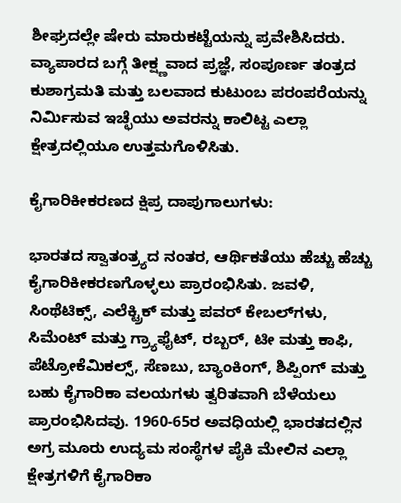ಶೀಘ್ರದಲ್ಲೇ ಷೇರು ಮಾರುಕಟ್ಟೆಯನ್ನು ಪ್ರವೇಶಿಸಿದರು. ವ್ಯಾಪಾರದ ಬಗ್ಗೆ ತೀಕ್ಷ್ಣವಾದ ಪ್ರಜ್ಞೆ, ಸಂಪೂರ್ಣ ತಂತ್ರದ ಕುಶಾಗ್ರಮತಿ ಮತ್ತು ಬಲವಾದ ಕುಟುಂಬ ಪರಂಪರೆಯನ್ನು ನಿರ್ಮಿಸುವ ಇಚ್ಛೆಯು ಅವರನ್ನು ಕಾಲಿಟ್ಟ ಎಲ್ಲಾ ಕ್ಷೇತ್ರದಲ್ಲಿಯೂ ಉತ್ತಮಗೊಳಿಸಿತು.

ಕೈಗಾರಿಕೀಕರಣದ ಕ್ಷಿಪ್ರ ದಾಪುಗಾಲುಗಳು:

ಭಾರತದ ಸ್ವಾತಂತ್ರ್ಯದ ನಂತರ, ಆರ್ಥಿಕತೆಯು ಹೆಚ್ಚು ಹೆಚ್ಚು ಕೈಗಾರಿಕೀಕರಣಗೊಳ್ಳಲು ಪ್ರಾರಂಭಿಸಿತು. ಜವಳಿ, ಸಿಂಥೆಟಿಕ್ಸ್, ಎಲೆಕ್ಟ್ರಿಕ್ ಮತ್ತು ಪವರ್ ಕೇಬಲ್‌ಗಳು, ಸಿಮೆಂಟ್ ಮತ್ತು ಗ್ರ್ಯಾಫೈಟ್‌, ರಬ್ಬರ್, ಟೀ ಮತ್ತು ಕಾಫಿ, ಪೆಟ್ರೋಕೆಮಿಕಲ್ಸ್, ಸೆಣಬು, ಬ್ಯಾಂಕಿಂಗ್, ಶಿಪ್ಪಿಂಗ್ ಮತ್ತು ಬಹು ಕೈಗಾರಿಕಾ ವಲಯಗಳು ತ್ವರಿತವಾಗಿ ಬೆಳೆಯಲು ಪ್ರಾರಂಭಿಸಿದವು. 1960-65ರ ಅವಧಿಯಲ್ಲಿ ಭಾರತದಲ್ಲಿನ ಅಗ್ರ ಮೂರು ಉದ್ಯಮ ಸಂಸ್ಥೆಗಳ ಪೈಕಿ ಮೇಲಿನ ಎಲ್ಲಾ ಕ್ಷೇತ್ರಗಳಿಗೆ ಕೈಗಾರಿಕಾ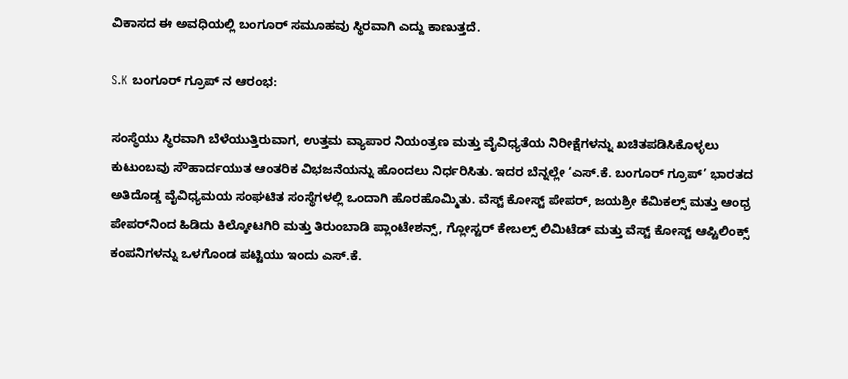ವಿಕಾಸದ ಈ ಅವಧಿಯಲ್ಲಿ ಬಂಗೂರ್ ಸಮೂಹವು ಸ್ಥಿರವಾಗಿ ಎದ್ದು ಕಾಣುತ್ತದೆ.

S.K ಬಂಗೂರ್ ಗ್ರೂಪ್ ನ ಆರಂಭ:

ಸಂಸ್ಥೆಯು ಸ್ಥಿರವಾಗಿ ಬೆಳೆಯುತ್ತಿರುವಾಗ, ಉತ್ತಮ ವ್ಯಾಪಾರ ನಿಯಂತ್ರಣ ಮತ್ತು ವೈವಿಧ್ಯತೆಯ ನಿರೀಕ್ಷೆಗಳನ್ನು ಖಚಿತಪಡಿಸಿಕೊಳ್ಳಲು ಕುಟುಂಬವು ಸೌಹಾರ್ದಯುತ ಆಂತರಿಕ ವಿಭಜನೆಯನ್ನು ಹೊಂದಲು ನಿರ್ಧರಿಸಿತು. ಇದರ ಬೆನ್ನಲ್ಲೇ ‘ಎಸ್.ಕೆ. ಬಂಗೂರ್ ಗ್ರೂಪ್’ ಭಾರತದ ಅತಿದೊಡ್ಡ ವೈವಿಧ್ಯಮಯ ಸಂಘಟಿತ ಸಂಸ್ಥೆಗಳಲ್ಲಿ ಒಂದಾಗಿ ಹೊರಹೊಮ್ಮಿತು. ವೆಸ್ಟ್ ಕೋಸ್ಟ್ ಪೇಪರ್, ಜಯಶ್ರೀ ಕೆಮಿಕಲ್ಸ್ ಮತ್ತು ಆಂಧ್ರ ಪೇಪರ್‌ನಿಂದ ಹಿಡಿದು ಕಿಲ್ಕೋಟಗಿರಿ ಮತ್ತು ತಿರುಂಬಾಡಿ ಪ್ಲಾಂಟೇಶನ್ಸ್, ಗ್ಲೋಸ್ಟರ್ ಕೇಬಲ್ಸ್ ಲಿಮಿಟೆಡ್ ಮತ್ತು ವೆಸ್ಟ್ ಕೋಸ್ಟ್ ಆಪ್ಟಿಲಿಂಕ್ಸ್ ಕಂಪನಿಗಳನ್ನು ಒಳಗೊಂಡ ಪಟ್ಟಿಯು ಇಂದು ಎಸ್.ಕೆ.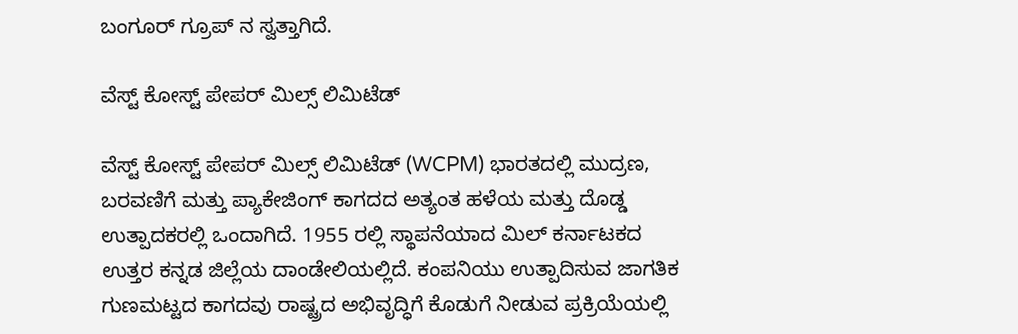ಬಂಗೂರ್ ಗ್ರೂಪ್ ನ ಸ್ವತ್ತಾಗಿದೆ.

ವೆಸ್ಟ್ ಕೋಸ್ಟ್ ಪೇಪರ್ ಮಿಲ್ಸ್ ಲಿಮಿಟೆಡ್

ವೆಸ್ಟ್ ಕೋಸ್ಟ್ ಪೇಪರ್ ಮಿಲ್ಸ್ ಲಿಮಿಟೆಡ್ (WCPM) ಭಾರತದಲ್ಲಿ ಮುದ್ರಣ, ಬರವಣಿಗೆ ಮತ್ತು ಪ್ಯಾಕೇಜಿಂಗ್‌ ಕಾಗದದ ಅತ್ಯಂತ ಹಳೆಯ ಮತ್ತು ದೊಡ್ಡ ಉತ್ಪಾದಕರಲ್ಲಿ ಒಂದಾಗಿದೆ. 1955 ರಲ್ಲಿ ಸ್ಥಾಪನೆಯಾದ ಮಿಲ್ ಕರ್ನಾಟಕದ ಉತ್ತರ ಕನ್ನಡ ಜಿಲ್ಲೆಯ ದಾಂಡೇಲಿಯಲ್ಲಿದೆ. ಕಂಪನಿಯು ಉತ್ಪಾದಿಸುವ ಜಾಗತಿಕ ಗುಣಮಟ್ಟದ ಕಾಗದವು ರಾಷ್ಟ್ರದ ಅಭಿವೃದ್ಧಿಗೆ ಕೊಡುಗೆ ನೀಡುವ ಪ್ರಕ್ರಿಯೆಯಲ್ಲಿ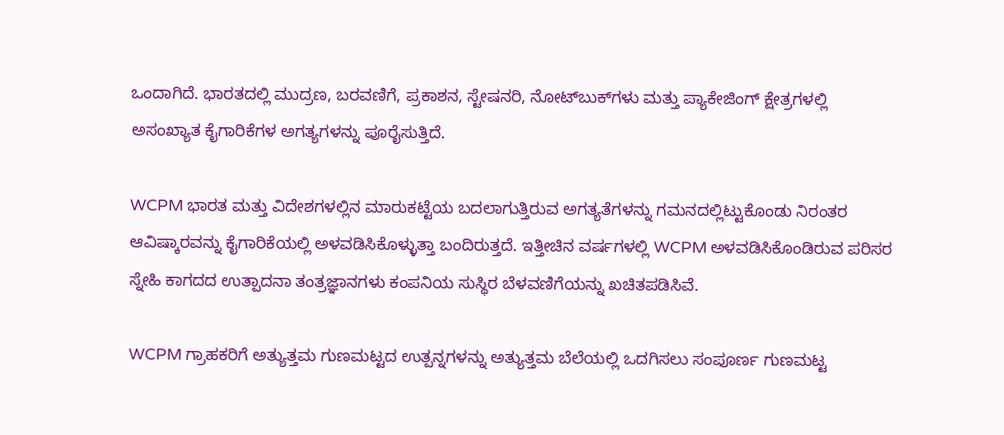ಒಂದಾಗಿದೆ. ಭಾರತದಲ್ಲಿ ಮುದ್ರಣ, ಬರವಣಿಗೆ, ಪ್ರಕಾಶನ, ಸ್ಟೇಷನರಿ, ನೋಟ್‌ಬುಕ್‌ಗಳು ಮತ್ತು ಪ್ಯಾಕೇಜಿಂಗ್ ಕ್ಷೇತ್ರಗಳಲ್ಲಿ ಅಸಂಖ್ಯಾತ ಕೈಗಾರಿಕೆಗಳ ಅಗತ್ಯಗಳನ್ನು ಪೂರೈಸುತ್ತಿದೆ.

WCPM ಭಾರತ ಮತ್ತು ವಿದೇಶಗಳಲ್ಲಿನ ಮಾರುಕಟ್ಟೆಯ ಬದಲಾಗುತ್ತಿರುವ ಅಗತ್ಯತೆಗಳನ್ನು ಗಮನದಲ್ಲಿಟ್ಟುಕೊಂಡು ನಿರಂತರ ಆವಿಷ್ಕಾರವನ್ನು ಕೈಗಾರಿಕೆಯಲ್ಲಿ ಅಳವಡಿಸಿಕೊಳ್ಳುತ್ತಾ ಬಂದಿರುತ್ತದೆ. ಇತ್ತೀಚಿನ ವರ್ಷಗಳಲ್ಲಿ WCPM ಅಳವಡಿಸಿಕೊಂಡಿರುವ ಪರಿಸರ ಸ್ನೇಹಿ ಕಾಗದದ ಉತ್ಪಾದನಾ ತಂತ್ರಜ್ಞಾನಗಳು ಕಂಪನಿಯ ಸುಸ್ಥಿರ ಬೆಳವಣಿಗೆಯನ್ನು ಖಚಿತಪಡಿಸಿವೆ.

WCPM ಗ್ರಾಹಕರಿಗೆ ಅತ್ಯುತ್ತಮ ಗುಣಮಟ್ಟದ ಉತ್ಪನ್ನಗಳನ್ನು ಅತ್ಯುತ್ತಮ ಬೆಲೆಯಲ್ಲಿ ಒದಗಿಸಲು ಸಂಪೂರ್ಣ ಗುಣಮಟ್ಟ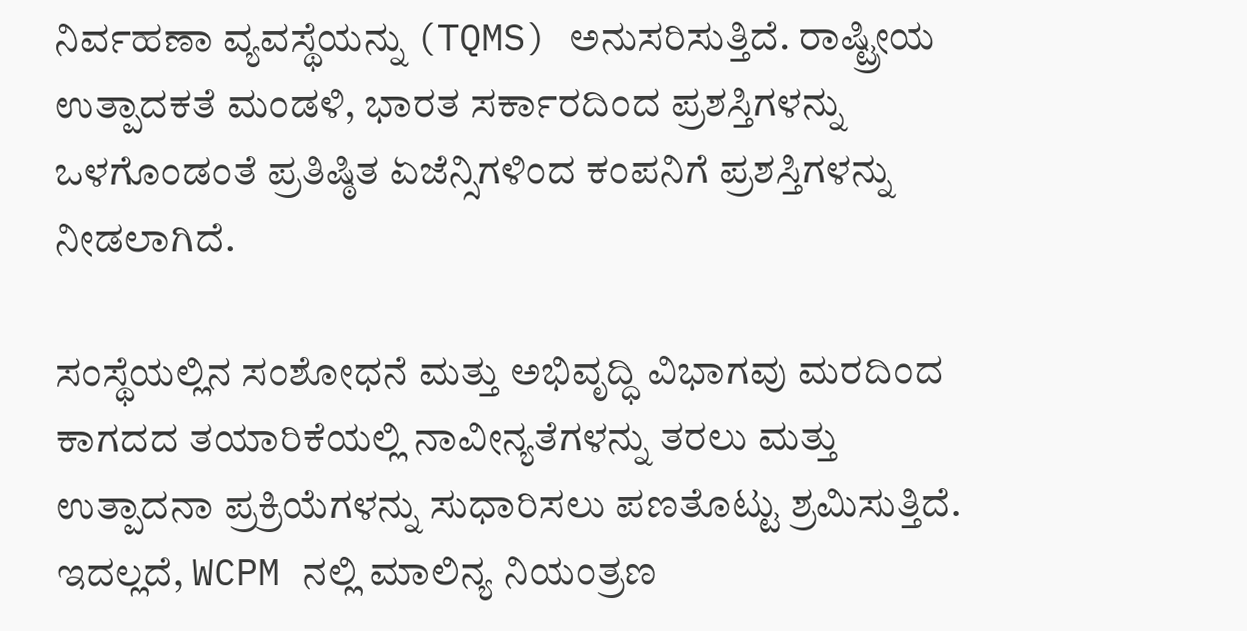ನಿರ್ವಹಣಾ ವ್ಯವಸ್ಥೆಯನ್ನು (TQMS) ಅನುಸರಿಸುತ್ತಿದೆ. ರಾಷ್ಟ್ರೀಯ ಉತ್ಪಾದಕತೆ ಮಂಡಳಿ, ಭಾರತ ಸರ್ಕಾರದಿಂದ ಪ್ರಶಸ್ತಿಗಳನ್ನು ಒಳಗೊಂಡಂತೆ ಪ್ರತಿಷ್ಠಿತ ಏಜೆನ್ಸಿಗಳಿಂದ ಕಂಪನಿಗೆ ಪ್ರಶಸ್ತಿಗಳನ್ನು ನೀಡಲಾಗಿದೆ.

ಸಂಸ್ಥೆಯಲ್ಲಿನ ಸಂಶೋಧನೆ ಮತ್ತು ಅಭಿವೃದ್ಧಿ ವಿಭಾಗವು ಮರದಿಂದ ಕಾಗದದ ತಯಾರಿಕೆಯಲ್ಲಿ ನಾವೀನ್ಯತೆಗಳನ್ನು ತರಲು ಮತ್ತು ಉತ್ಪಾದನಾ ಪ್ರಕ್ರಿಯೆಗಳನ್ನು ಸುಧಾರಿಸಲು ಪಣತೊಟ್ಟು ಶ್ರಮಿಸುತ್ತಿದೆ. ಇದಲ್ಲದೆ, WCPM ನಲ್ಲಿ ಮಾಲಿನ್ಯ ನಿಯಂತ್ರಣ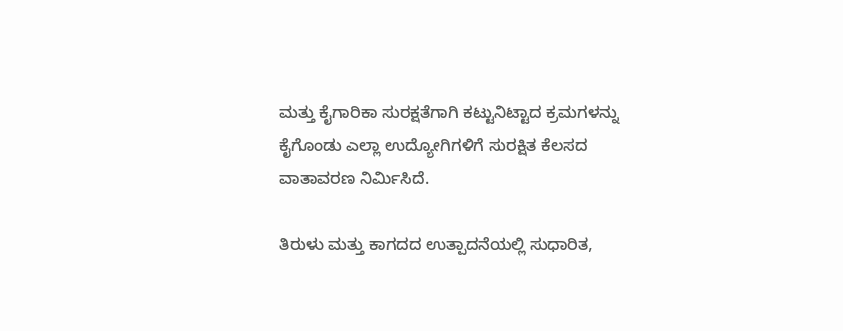ಮತ್ತು ಕೈಗಾರಿಕಾ ಸುರಕ್ಷತೆಗಾಗಿ ಕಟ್ಟುನಿಟ್ಟಾದ ಕ್ರಮಗಳನ್ನು ಕೈಗೊಂಡು ಎಲ್ಲಾ ಉದ್ಯೋಗಿಗಳಿಗೆ ಸುರಕ್ಷಿತ ಕೆಲಸದ ವಾತಾವರಣ ನಿರ್ಮಿಸಿದೆ.

ತಿರುಳು ಮತ್ತು ಕಾಗದದ ಉತ್ಪಾದನೆಯಲ್ಲಿ ಸುಧಾರಿತ,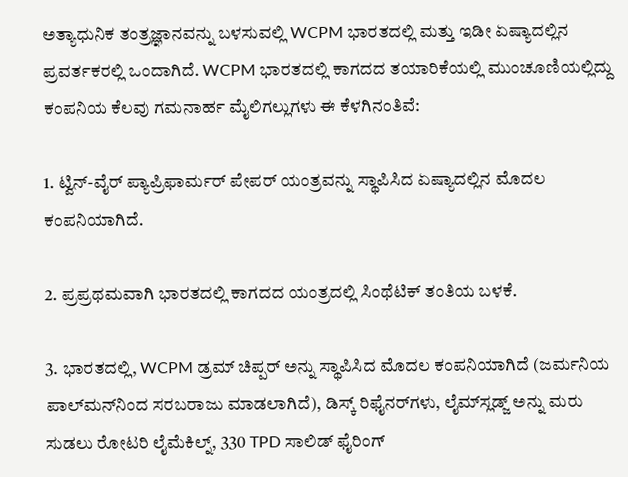ಅತ್ಯಾಧುನಿಕ ತಂತ್ರಜ್ಞಾನವನ್ನು ಬಳಸುವಲ್ಲಿ WCPM ಭಾರತದಲ್ಲಿ ಮತ್ತು ಇಡೀ ಏಷ್ಯಾದಲ್ಲಿನ ಪ್ರವರ್ತಕರಲ್ಲಿ ಒಂದಾಗಿದೆ. WCPM ಭಾರತದಲ್ಲಿ ಕಾಗದದ ತಯಾರಿಕೆಯಲ್ಲಿ ಮುಂಚೂಣಿಯಲ್ಲಿದ್ದು ಕಂಪನಿಯ ಕೆಲವು ಗಮನಾರ್ಹ ಮೈಲಿಗಲ್ಲುಗಳು ಈ ಕೆಳಗಿನಂತಿವೆ:

1. ಟ್ವಿನ್-ವೈರ್ ಪ್ಯಾಪ್ರಿಫಾರ್ಮರ್ ಪೇಪರ್ ಯಂತ್ರವನ್ನು ಸ್ಥಾಪಿಸಿದ ಏಷ್ಯಾದಲ್ಲಿನ ಮೊದಲ ಕಂಪನಿಯಾಗಿದೆ.

2. ಪ್ರಪ್ರಥಮವಾಗಿ ಭಾರತದಲ್ಲಿ ಕಾಗದದ ಯಂತ್ರದಲ್ಲಿ ಸಿಂಥೆಟಿಕ್ ತಂತಿಯ ಬಳಕೆ.

3. ಭಾರತದಲ್ಲಿ, WCPM ಡ್ರಮ್ ಚಿಪ್ಪರ್ ಅನ್ನು ಸ್ಥಾಪಿಸಿದ ಮೊದಲ ಕಂಪನಿಯಾಗಿದೆ (ಜರ್ಮನಿಯ ಪಾಲ್‌ಮನ್‌ನಿಂದ ಸರಬರಾಜು ಮಾಡಲಾಗಿದೆ), ಡಿಸ್ಕ್ ರಿಫೈನರ್‌ಗಳು, ಲೈಮ್‌ಸ್ಲಡ್ಜ್ ಅನ್ನು ಮರು ಸುಡಲು ರೋಟರಿ ಲೈಮೆಕಿಲ್ನ್, 330 TPD ಸಾಲಿಡ್ ಫೈರಿಂಗ್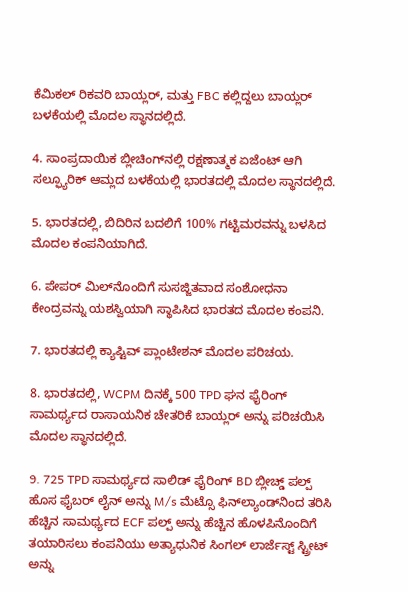ಕೆಮಿಕಲ್ ರಿಕವರಿ ಬಾಯ್ಲರ್, ಮತ್ತು FBC ಕಲ್ಲಿದ್ದಲು ಬಾಯ್ಲರ್ ಬಳಕೆಯಲ್ಲಿ ಮೊದಲ ಸ್ಥಾನದಲ್ಲಿದೆ.

4. ಸಾಂಪ್ರದಾಯಿಕ ಬ್ಲೀಚಿಂಗ್‌ನಲ್ಲಿ ರಕ್ಷಣಾತ್ಮಕ ಏಜೆಂಟ್ ಆಗಿ ಸಲ್ಫ್ಯೂರಿಕ್ ಆಮ್ಲದ ಬಳಕೆಯಲ್ಲಿ ಭಾರತದಲ್ಲಿ ಮೊದಲ ಸ್ಥಾನದಲ್ಲಿದೆ.

5. ಭಾರತದಲ್ಲಿ, ಬಿದಿರಿನ ಬದಲಿಗೆ 100% ಗಟ್ಟಿಮರವನ್ನು ಬಳಸಿದ ಮೊದಲ ಕಂಪನಿಯಾಗಿದೆ.

6. ಪೇಪರ್ ಮಿಲ್‌ನೊಂದಿಗೆ ಸುಸಜ್ಜಿತವಾದ ಸಂಶೋಧನಾ ಕೇಂದ್ರವನ್ನು ಯಶಸ್ವಿಯಾಗಿ ಸ್ಥಾಪಿಸಿದ ಭಾರತದ ಮೊದಲ ಕಂಪನಿ.

7. ಭಾರತದಲ್ಲಿ ಕ್ಯಾಪ್ಟಿವ್ ಪ್ಲಾಂಟೇಶನ್ ಮೊದಲ ಪರಿಚಯ.

8. ಭಾರತದಲ್ಲಿ, WCPM ದಿನಕ್ಕೆ 500 TPD ಘನ ಫೈರಿಂಗ್ ಸಾಮರ್ಥ್ಯದ ರಾಸಾಯನಿಕ ಚೇತರಿಕೆ ಬಾಯ್ಲರ್ ಅನ್ನು ಪರಿಚಯಿಸಿ ಮೊದಲ ಸ್ಥಾನದಲ್ಲಿದೆ.

9. 725 TPD ಸಾಮರ್ಥ್ಯದ ಸಾಲಿಡ್ ಫೈರಿಂಗ್ BD ಬ್ಲೀಚ್ಡ್ ಪಲ್ಪ್ ಹೊಸ ಫೈಬರ್ ಲೈನ್ ಅನ್ನು M/s ಮೆಟ್ಸೊ ಫಿನ್‌ಲ್ಯಾಂಡ್‌ನಿಂದ ತರಿಸಿ ಹೆಚ್ಚಿನ ಸಾಮರ್ಥ್ಯದ ECF ಪಲ್ಪ್ ಅನ್ನು ಹೆಚ್ಚಿನ ಹೊಳಪಿನೊಂದಿಗೆ ತಯಾರಿಸಲು ಕಂಪನಿಯು ಅತ್ಯಾಧುನಿಕ ಸಿಂಗಲ್ ಲಾರ್ಜೆಸ್ಟ್ ಸ್ಟ್ರೀಟ್ ಅನ್ನು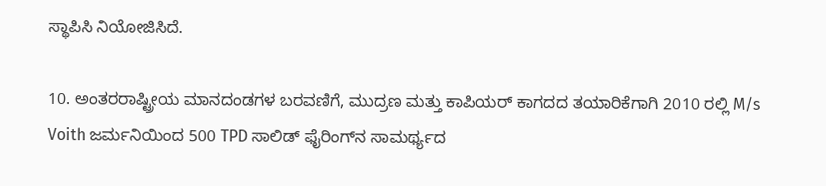ಸ್ಥಾಪಿಸಿ ನಿಯೋಜಿಸಿದೆ.

10. ಅಂತರರಾಷ್ಟ್ರೀಯ ಮಾನದಂಡಗಳ ಬರವಣಿಗೆ, ಮುದ್ರಣ ಮತ್ತು ಕಾಪಿಯರ್ ಕಾಗದದ ತಯಾರಿಕೆಗಾಗಿ 2010 ರಲ್ಲಿ M/s Voith ಜರ್ಮನಿಯಿಂದ 500 TPD ಸಾಲಿಡ್ ಫೈರಿಂಗ್‌ನ ಸಾಮರ್ಥ್ಯದ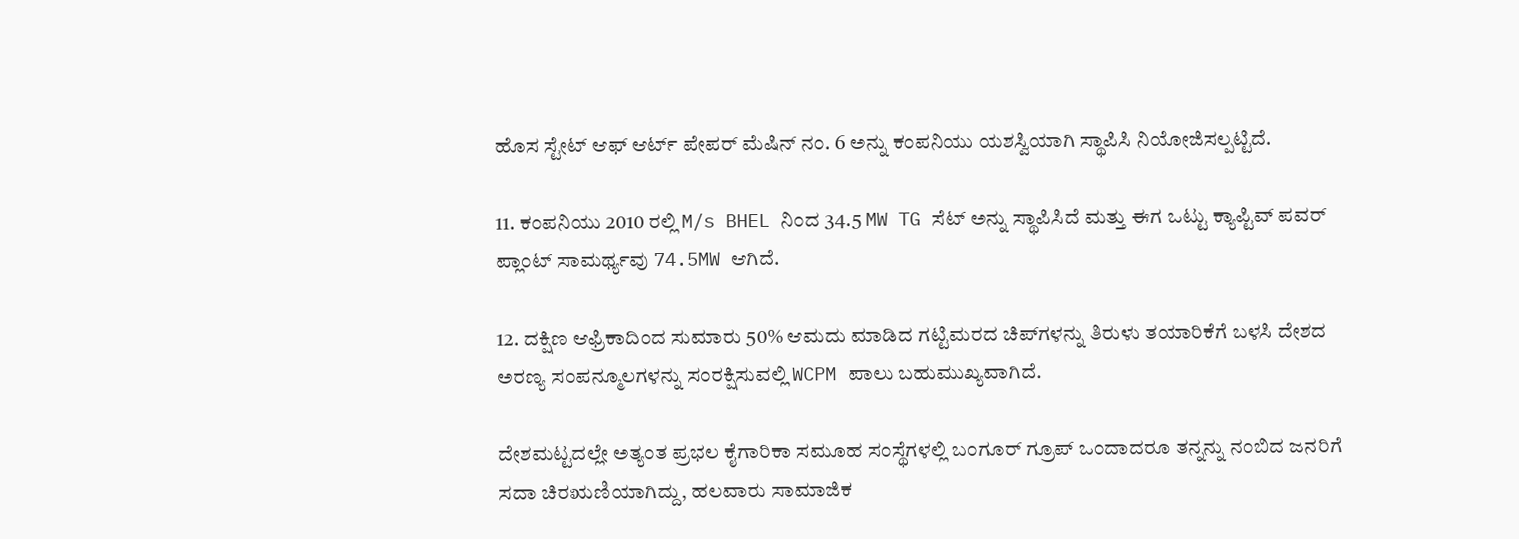ಹೊಸ ಸ್ಟೇಟ್ ಆಫ್ ಆರ್ಟ್ ಪೇಪರ್ ಮೆಷಿನ್ ನಂ. 6 ಅನ್ನು ಕಂಪನಿಯು ಯಶಸ್ವಿಯಾಗಿ ಸ್ಥಾಪಿಸಿ ನಿಯೋಜಿಸಲ್ಪಟ್ಟಿದೆ.

11. ಕಂಪನಿಯು 2010 ರಲ್ಲಿ M/s BHEL ನಿಂದ 34.5 MW TG ಸೆಟ್ ಅನ್ನು ಸ್ಥಾಪಿಸಿದೆ ಮತ್ತು ಈಗ ಒಟ್ಟು ಕ್ಯಾಪ್ಟಿವ್ ಪವರ್ ಪ್ಲಾಂಟ್ ಸಾಮರ್ಥ್ಯವು 74.5MW ಆಗಿದೆ.

12. ದಕ್ಷಿಣ ಆಫ್ರಿಕಾದಿಂದ ಸುಮಾರು 50% ಆಮದು ಮಾಡಿದ ಗಟ್ಟಿಮರದ ಚಿಪ್‌ಗಳನ್ನು ತಿರುಳು ತಯಾರಿಕೆಗೆ ಬಳಸಿ ದೇಶದ ಅರಣ್ಯ ಸಂಪನ್ಮೂಲಗಳನ್ನು ಸಂರಕ್ಷಿಸುವಲ್ಲಿ WCPM ಪಾಲು ಬಹುಮುಖ್ಯವಾಗಿದೆ.

ದೇಶಮಟ್ಟದಲ್ಲೇ ಅತ್ಯಂತ ಪ್ರಭಲ ಕೈಗಾರಿಕಾ ಸಮೂಹ ಸಂಸ್ಥೆಗಳಲ್ಲಿ ಬಂಗೂರ್ ಗ್ರೂಪ್ ಒಂದಾದರೂ ತನ್ನನ್ನು ನಂಬಿದ ಜನರಿಗೆ ಸದಾ ಚಿರಋಣಿಯಾಗಿದ್ದು, ಹಲವಾರು ಸಾಮಾಜಿಕ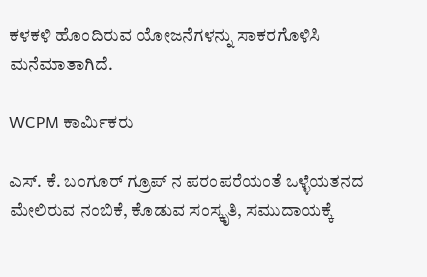ಕಳಕಳಿ ಹೊಂದಿರುವ ಯೋಜನೆಗಳನ್ನು ಸಾಕರಗೊಳಿಸಿ ಮನೆಮಾತಾಗಿದೆ.

WCPM ಕಾರ್ಮಿಕರು

ಎಸ್. ಕೆ. ಬಂಗೂರ್ ಗ್ರೂಪ್ ನ ಪರಂಪರೆಯಂತೆ ಒಳ್ಳೆಯತನದ ಮೇಲಿರುವ ನಂಬಿಕೆ, ಕೊಡುವ ಸಂಸ್ಕೃತಿ, ಸಮುದಾಯಕ್ಕೆ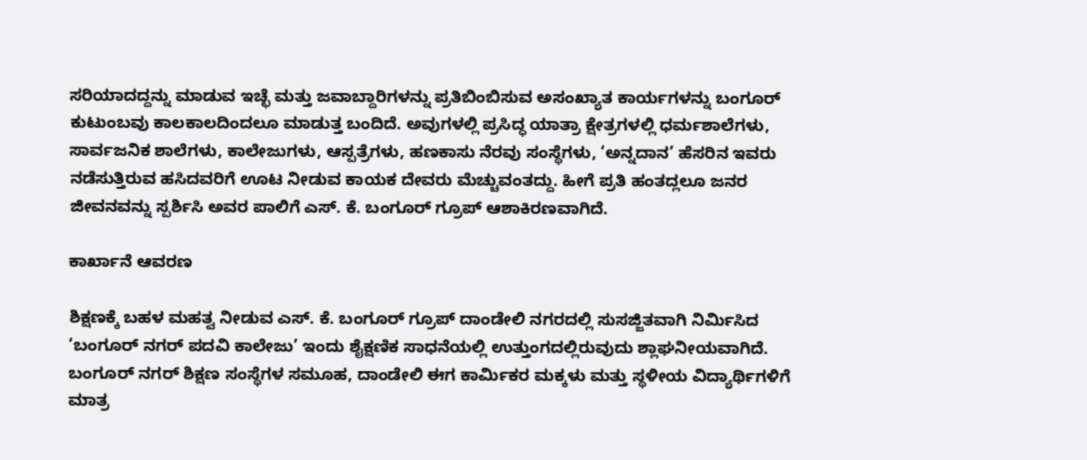ಸರಿಯಾದದ್ದನ್ನು ಮಾಡುವ ಇಚ್ಛೆ ಮತ್ತು ಜವಾಬ್ದಾರಿಗಳನ್ನು ಪ್ರತಿಬಿಂಬಿಸುವ ಅಸಂಖ್ಯಾತ ಕಾರ್ಯಗಳನ್ನು ಬಂಗೂರ್ ಕುಟುಂಬವು ಕಾಲಕಾಲದಿಂದಲೂ ಮಾಡುತ್ತ ಬಂದಿದೆ. ಅವುಗಳಲ್ಲಿ ಪ್ರಸಿದ್ಧ ಯಾತ್ರಾ ಕ್ಷೇತ್ರಗಳಲ್ಲಿ ಧರ್ಮಶಾಲೆಗಳು, ಸಾರ್ವಜನಿಕ ಶಾಲೆಗಳು, ಕಾಲೇಜುಗಳು, ಆಸ್ಪತ್ರೆಗಳು, ಹಣಕಾಸು ನೆರವು ಸಂಸ್ಥೆಗಳು, ‘ಅನ್ನದಾನ’ ಹೆಸರಿನ ಇವರು ನಡೆಸುತ್ತಿರುವ ಹಸಿದವರಿಗೆ ಊಟ ನೀಡುವ ಕಾಯಕ ದೇವರು ಮೆಚ್ಚುವಂತದ್ದು. ಹೀಗೆ ಪ್ರತಿ ಹಂತದ್ಲಲೂ ಜನರ ಜೀವನವನ್ನು ಸ್ಪರ್ಶಿಸಿ ಅವರ ಪಾಲಿಗೆ ಎಸ್. ಕೆ. ಬಂಗೂರ್ ಗ್ರೂಪ್ ಆಶಾಕಿರಣವಾಗಿದೆ.

ಕಾರ್ಖಾನೆ ಆವರಣ

ಶಿಕ್ಷಣಕ್ಕೆ ಬಹಳ ಮಹತ್ವ ನೀಡುವ ಎಸ್. ಕೆ. ಬಂಗೂರ್ ಗ್ರೂಪ್ ದಾಂಡೇಲಿ ನಗರದಲ್ಲಿ ಸುಸಜ್ಜಿತವಾಗಿ ನಿರ್ಮಿಸಿದ ‘ಬಂಗೂರ್ ನಗರ್ ಪದವಿ ಕಾಲೇಜು’ ಇಂದು ಶೈಕ್ಷಣಿಕ ಸಾಧನೆಯಲ್ಲಿ ಉತ್ತುಂಗದಲ್ಲಿರುವುದು ಶ್ಲಾಘನೀಯವಾಗಿದೆ. ಬಂಗೂರ್ ನಗರ್ ಶಿಕ್ಷಣ ಸಂಸ್ಥೆಗಳ ಸಮೂಹ, ದಾಂಡೇಲಿ ಈಗ ಕಾರ್ಮಿಕರ ಮಕ್ಕಳು ಮತ್ತು ಸ್ಥಳೀಯ ವಿದ್ಯಾರ್ಥಿಗಳಿಗೆ ಮಾತ್ರ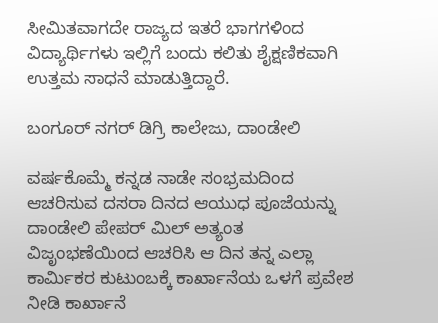ಸೀಮಿತವಾಗದೇ ರಾಜ್ಯದ ಇತರೆ ಭಾಗಗಳಿಂದ ವಿದ್ಯಾರ್ಥಿಗಳು ಇಲ್ಲಿಗೆ ಬಂದು ಕಲಿತು ಶೈಕ್ಷಣಿಕವಾಗಿ ಉತ್ತಮ ಸಾಧನೆ ಮಾಡುತ್ತಿದ್ದಾರೆ.

ಬಂಗೂರ್ ನಗರ್ ಡಿಗ್ರಿ ಕಾಲೇಜು, ದಾಂಡೇಲಿ

ವರ್ಷಕೊಮ್ಮೆ ಕನ್ನಡ ನಾಡೇ ಸಂಭ್ರಮದಿಂದ ಆಚರಿಸುವ ದಸರಾ ದಿನದ ಆಯುಧ ಪೂಜೆಯನ್ನು ದಾಂಡೇಲಿ ಪೇಪರ್ ಮಿಲ್ ಅತ್ಯಂತ ವಿಜೃಂಭಣೆಯಿಂದ ಆಚರಿಸಿ ಆ ದಿನ ತನ್ನ ಎಲ್ಲಾ ಕಾರ್ಮಿಕರ ಕುಟುಂಬಕ್ಕೆ ಕಾರ್ಖಾನೆಯ ಒಳಗೆ ಪ್ರವೇಶ ನೀಡಿ ಕಾರ್ಖಾನೆ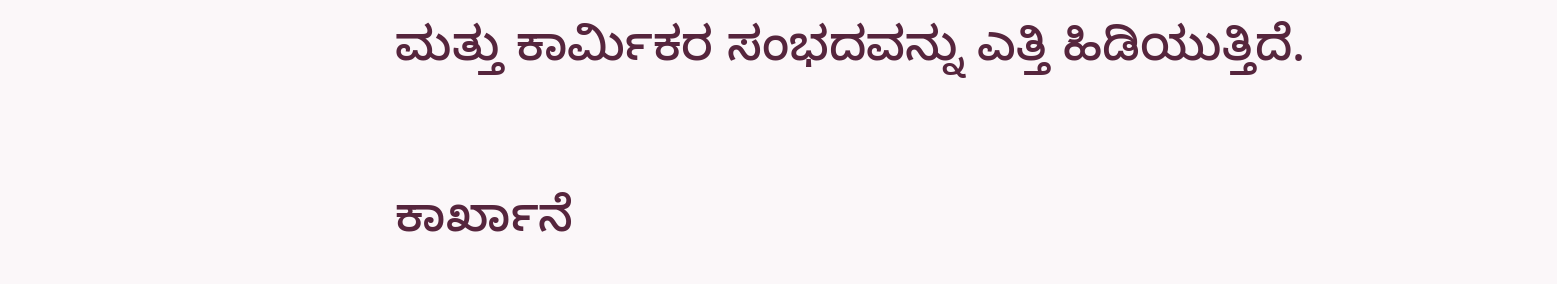ಮತ್ತು ಕಾರ್ಮಿಕರ ಸಂಭದವನ್ನು ಎತ್ತಿ ಹಿಡಿಯುತ್ತಿದೆ.

ಕಾರ್ಖಾನೆ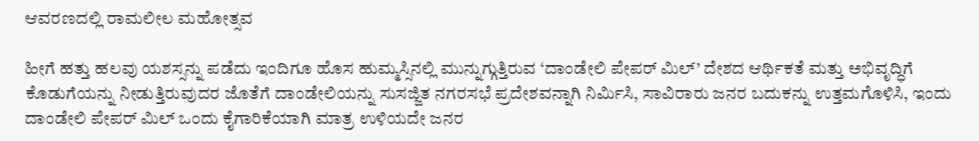ಆವರಣದಲ್ಲಿ ರಾಮಲೀಲ ಮಹೋತ್ಸವ

ಹೀಗೆ ಹತ್ತು ಹಲವು ಯಶಸ್ಸನ್ನು ಪಡೆದು ಇಂದಿಗೂ ಹೊಸ ಹುಮ್ಮಸ್ಸಿನಲ್ಲಿ ಮುನ್ನುಗ್ಗುತ್ತಿರುವ ‘ದಾಂಡೇಲಿ ಪೇಪರ್ ಮಿಲ್’ ದೇಶದ ಆರ್ಥಿಕತೆ ಮತ್ತು ಅಭಿವೃದ್ಧಿಗೆ ಕೊಡುಗೆಯನ್ನು ನೀಡುತ್ತಿರುವುದರ ಜೊತೆಗೆ ದಾಂಡೇಲಿಯನ್ನು ಸುಸಜ್ಜಿತ ನಗರಸಭೆ ಪ್ರದೇಶವನ್ನಾಗಿ ನಿರ್ಮಿಸಿ, ಸಾವಿರಾರು ಜನರ ಬದುಕನ್ನು ಉತ್ತಮಗೊಳಿಸಿ, ಇಂದು ದಾಂಡೇಲಿ ಪೇಪರ್ ಮಿಲ್ ಒಂದು ಕೈಗಾರಿಕೆಯಾಗಿ ಮಾತ್ರ ಉಳಿಯದೇ ಜನರ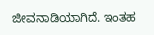ಜೀವನಾಡಿಯಾಗಿದೆ. ಇಂತಹ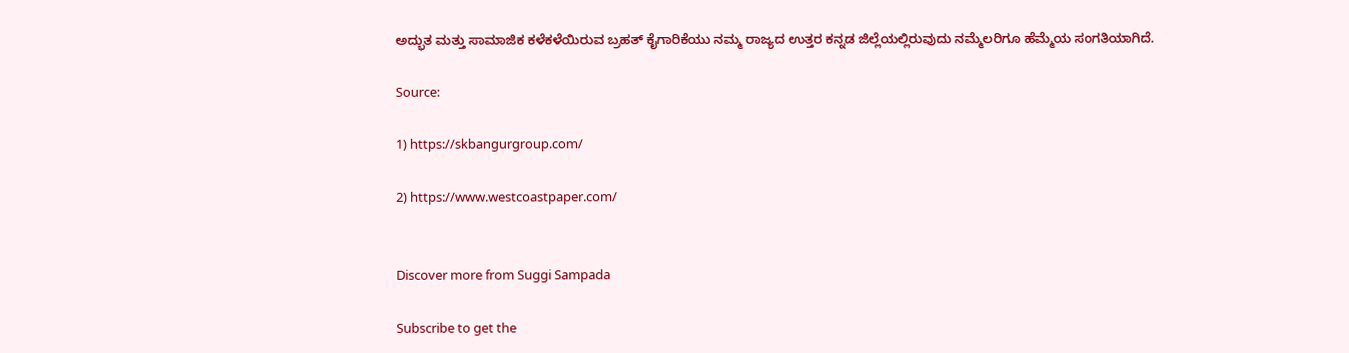ಅದ್ಭುತ ಮತ್ತು ಸಾಮಾಜಿಕ ಕಳೆಕಳೆಯಿರುವ ಬ್ರಹತ್ ಕೈಗಾರಿಕೆಯು ನಮ್ಮ ರಾಜ್ಯದ ಉತ್ತರ ಕನ್ನಡ ಜಿಲ್ಲೆಯಲ್ಲಿರುವುದು ನಮ್ಮೆಲರಿಗೂ ಹೆಮ್ಮೆಯ ಸಂಗತಿಯಾಗಿದೆ.

Source:

1) https://skbangurgroup.com/

2) https://www.westcoastpaper.com/


Discover more from Suggi Sampada

Subscribe to get the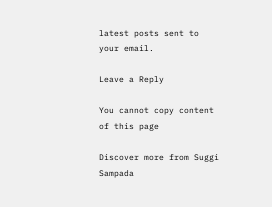latest posts sent to your email.

Leave a Reply

You cannot copy content of this page

Discover more from Suggi Sampada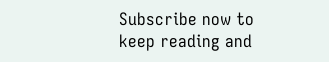Subscribe now to keep reading and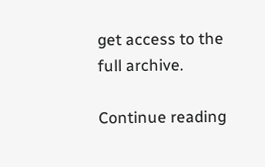get access to the full archive.

Continue reading